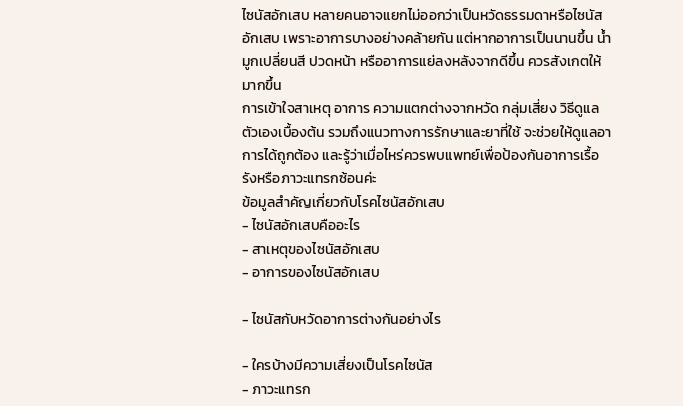ไซนัสอักเสบ หลายคนอาจแยกไม่ออกว่าเป็นหวัดธรรมดาหรือไซนัสอักเสบ เพราะอาการบางอย่างคล้ายกัน แต่หากอาการเป็นนานขึ้น น้ำมูกเปลี่ยนสี ปวดหน้า หรืออาการแย่ลงหลังจากดีขึ้น ควรสังเกตให้มากขึ้น
การเข้าใจสาเหตุ อาการ ความแตกต่างจากหวัด กลุ่มเสี่ยง วิธีดูแลตัวเองเบื้องต้น รวมถึงแนวทางการรักษาและยาที่ใช้ จะช่วยให้ดูแลอาการได้ถูกต้อง และรู้ว่าเมื่อไหร่ควรพบแพทย์เพื่อป้องกันอาการเรื้อรังหรือภาวะแทรกซ้อนค่ะ
ข้อมูลสำคัญเกี่ยวกับโรคไซนัสอักเสบ
- ไซนัสอักเสบคืออะไร
- สาเหตุของไซนัสอักเสบ
- อาการของไซนัสอักเสบ

- ไซนัสกับหวัดอาการต่างกันอย่างไร

- ใครบ้างมีความเสี่ยงเป็นโรคไซนัส
- ภาวะแทรก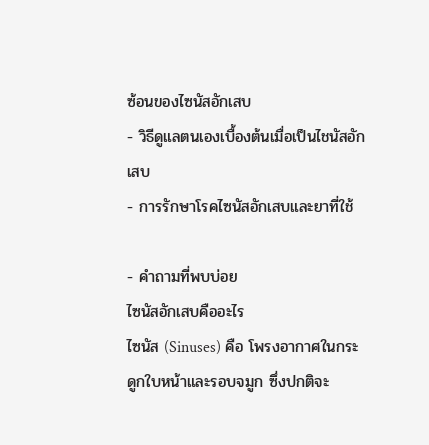ซ้อนของไซนัสอักเสบ
- วิธีดูแลตนเองเบื้องต้นเมื่อเป็นไชนัสอักเสบ
- การรักษาโรคไซนัสอักเสบและยาที่ใช้

- คำถามที่พบบ่อย
ไซนัสอักเสบคืออะไร
ไซนัส (Sinuses) คือ โพรงอากาศในกระดูกใบหน้าและรอบจมูก ซึ่งปกติจะ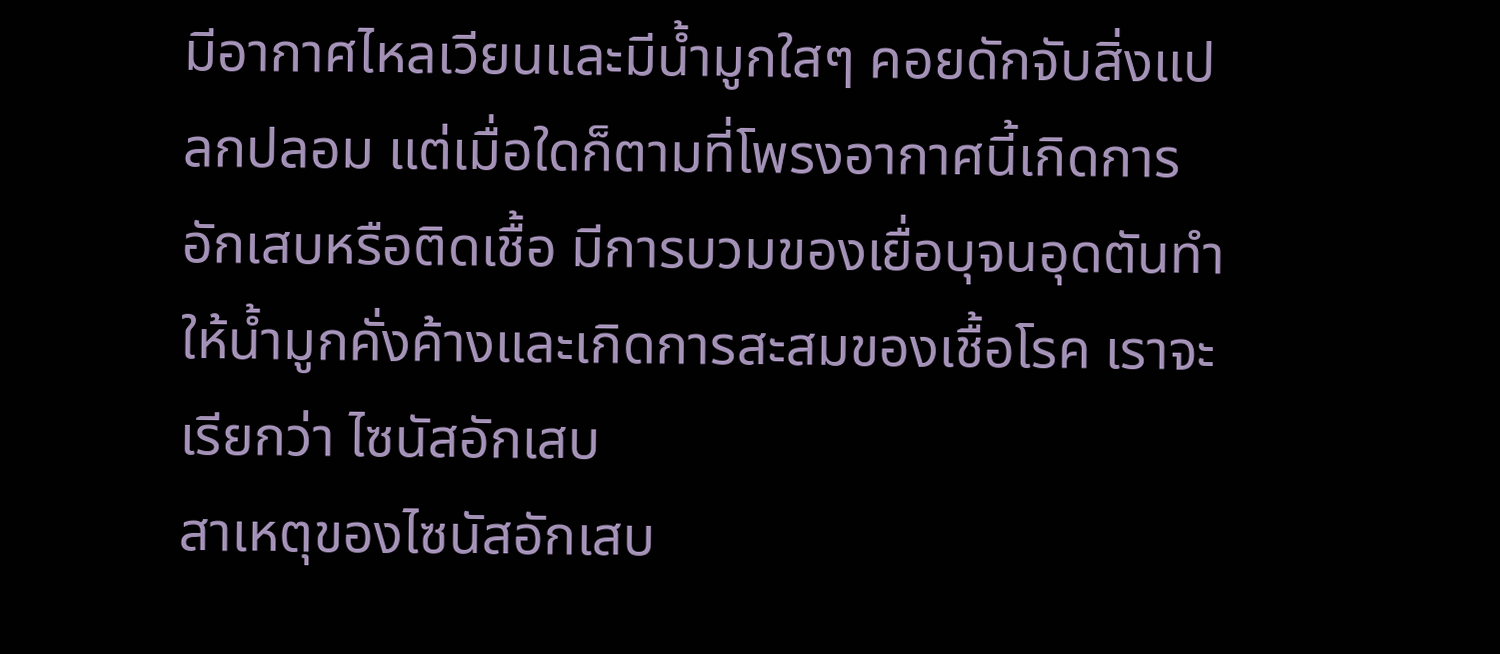มีอากาศไหลเวียนและมีน้ำมูกใสๆ คอยดักจับสิ่งแปลกปลอม แต่เมื่อใดก็ตามที่โพรงอากาศนี้เกิดการอักเสบหรือติดเชื้อ มีการบวมของเยื่อบุจนอุดตันทำให้น้ำมูกคั่งค้างและเกิดการสะสมของเชื้อโรค เราจะเรียกว่า ไซนัสอักเสบ
สาเหตุของไซนัสอักเสบ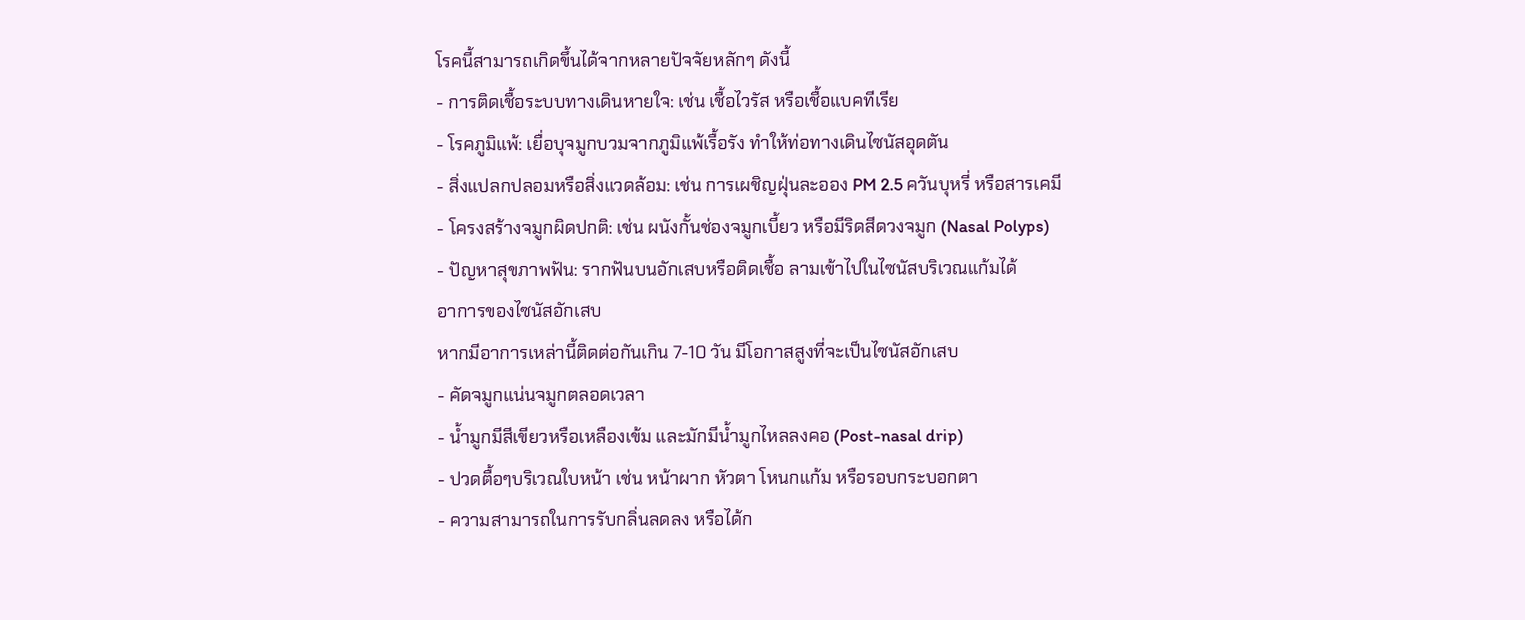โรคนี้สามารถเกิดขึ้นได้จากหลายปัจจัยหลักๆ ดังนี้
- การติดเชื้อระบบทางเดินหายใจ: เช่น เชื้อไวรัส หรือเชื้อแบคทีเรีย
- โรคภูมิแพ้: เยื่อบุจมูกบวมจากภูมิแพ้เรื้อรัง ทำให้ท่อทางเดินไซนัสอุดตัน
- สิ่งแปลกปลอมหรือสิ่งแวดล้อม: เช่น การเผชิญฝุ่นละออง PM 2.5 ควันบุหรี่ หรือสารเคมี
- โครงสร้างจมูกผิดปกติ: เช่น ผนังกั้นช่องจมูกเบี้ยว หรือมีริดสีดวงจมูก (Nasal Polyps)
- ปัญหาสุขภาพฟัน: รากฟันบนอักเสบหรือติดเชื้อ ลามเข้าไปในไซนัสบริเวณแก้มได้
อาการของไซนัสอักเสบ
หากมีอาการเหล่านี้ติดต่อกันเกิน 7-10 วัน มีโอกาสสูงที่จะเป็นไซนัสอักเสบ
- คัดจมูกแน่นจมูกตลอดเวลา
- น้ำมูกมีสีเขียวหรือเหลืองเข้ม และมักมีน้ำมูกไหลลงคอ (Post-nasal drip)
- ปวดตื้อๆบริเวณใบหน้า เช่น หน้าผาก หัวตา โหนกแก้ม หรือรอบกระบอกตา
- ความสามารถในการรับกลิ่นลดลง หรือได้ก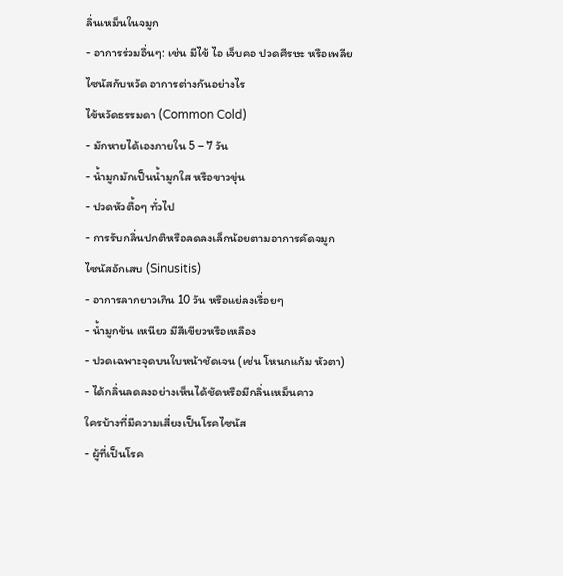ลิ่นเหม็นในจมูก
- อาการร่วมอื่นๆ: เช่น มีไข้ ไอ เจ็บคอ ปวดศีรษะ หรือเพลีย
ไซนัสกับหวัด อาการต่างกันอย่างไร
ไข้หวัดธรรมดา (Common Cold)
- มักหายได้เองภายใน 5 – 7 วัน
- น้ำมูกมักเป็นน้ำมูกใส หรือขาวขุ่น
- ปวดหัวตื้อๆ ทั่วไป
- การรับกลิ่นปกติหรือลดลงเล็กน้อยตามอาการคัดจมูก
ไซนัสอักเสบ (Sinusitis)
- อาการลากยาวเกิน 10 วัน หรือแย่ลงเรื่อยๆ
- น้ำมูกข้น เหนียว มีสีเขียวหรือเหลือง
- ปวดเฉพาะจุดบนใบหน้าชัดเจน (เช่น โหนกแก้ม หัวตา)
- ได้กลิ่นลดลงอย่างเห็นได้ชัดหรือมีกลิ่นเหม็นคาว
ใครบ้างที่มีความเสี่ยงเป็นโรคไซนัส
- ผู้ที่เป็นโรค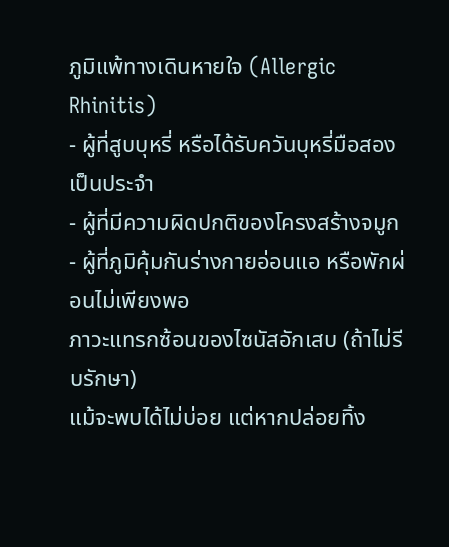ภูมิแพ้ทางเดินหายใจ (Allergic Rhinitis)
- ผู้ที่สูบบุหรี่ หรือได้รับควันบุหรี่มือสองเป็นประจำ
- ผู้ที่มีความผิดปกติของโครงสร้างจมูก
- ผู้ที่ภูมิคุ้มกันร่างกายอ่อนแอ หรือพักผ่อนไม่เพียงพอ
ภาวะแทรกซ้อนของไซนัสอักเสบ (ถ้าไม่รีบรักษา)
แม้จะพบได้ไม่บ่อย แต่หากปล่อยทิ้ง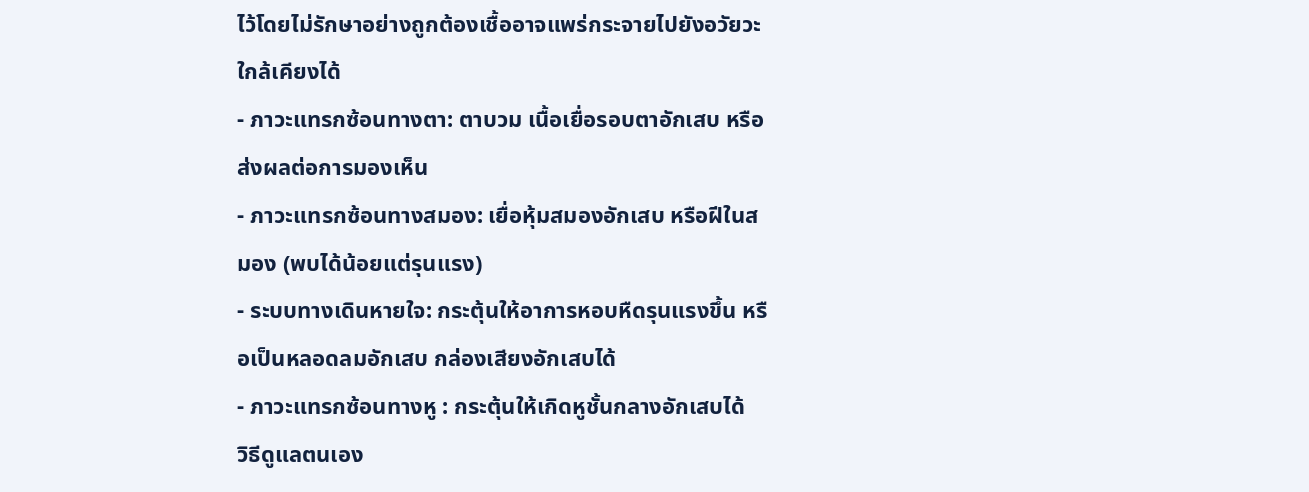ไว้โดยไม่รักษาอย่างถูกต้องเชื้ออาจแพร่กระจายไปยังอวัยวะใกล้เคียงได้
- ภาวะแทรกซ้อนทางตา: ตาบวม เนื้อเยื่อรอบตาอักเสบ หรือส่งผลต่อการมองเห็น
- ภาวะแทรกซ้อนทางสมอง: เยื่อหุ้มสมองอักเสบ หรือฝีในสมอง (พบได้น้อยแต่รุนแรง)
- ระบบทางเดินหายใจ: กระตุ้นให้อาการหอบหืดรุนแรงขึ้น หรือเป็นหลอดลมอักเสบ กล่องเสียงอักเสบได้
- ภาวะแทรกซ้อนทางหู : กระตุ้นให้เกิดหูชั้นกลางอักเสบได้
วิธีดูแลตนเอง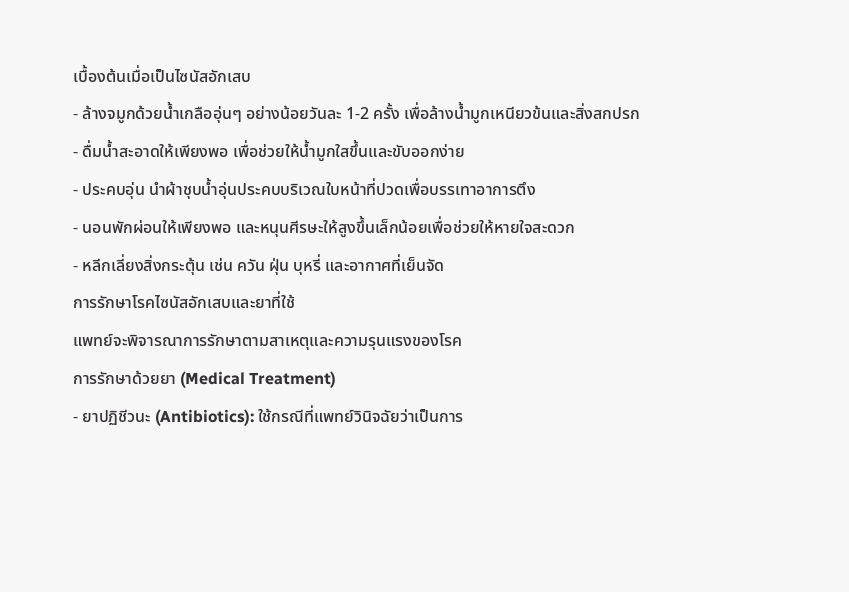เบื้องต้นเมื่อเป็นไซนัสอักเสบ
- ล้างจมูกด้วยน้ำเกลืออุ่นๆ อย่างน้อยวันละ 1-2 ครั้ง เพื่อล้างน้ำมูกเหนียวข้นและสิ่งสกปรก
- ดื่มน้ำสะอาดให้เพียงพอ เพื่อช่วยให้น้ำมูกใสขึ้นและขับออกง่าย
- ประคบอุ่น นำผ้าชุบน้ำอุ่นประคบบริเวณใบหน้าที่ปวดเพื่อบรรเทาอาการตึง
- นอนพักผ่อนให้เพียงพอ และหนุนศีรษะให้สูงขึ้นเล็กน้อยเพื่อช่วยให้หายใจสะดวก
- หลีกเลี่ยงสิ่งกระตุ้น เช่น ควัน ฝุ่น บุหรี่ และอากาศที่เย็นจัด
การรักษาโรคไซนัสอักเสบและยาที่ใช้
แพทย์จะพิจารณาการรักษาตามสาเหตุและความรุนแรงของโรค
การรักษาด้วยยา (Medical Treatment)
- ยาปฏิชีวนะ (Antibiotics): ใช้กรณีที่แพทย์วินิจฉัยว่าเป็นการ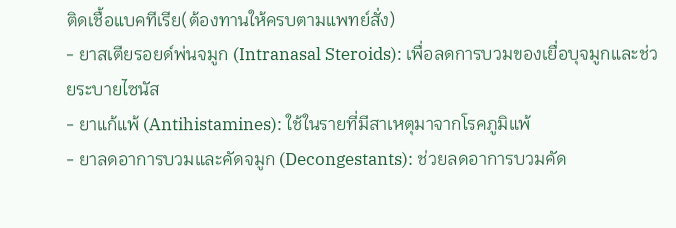ติดเชื้อแบคทีเรีย(ต้องทานให้ครบตามแพทย์สั่ง)
- ยาสเตียรอยด์พ่นจมูก (Intranasal Steroids): เพื่อลดการบวมของเยื่อบุจมูกและช่วยระบายไซนัส
- ยาแก้แพ้ (Antihistamines): ใช้ในรายที่มีสาเหตุมาจากโรคภูมิแพ้
- ยาลดอาการบวมและคัดจมูก (Decongestants): ช่วยลดอาการบวมคัด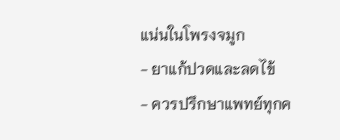แน่นในโพรงจมูก
- ยาแก้ปวดและลดไข้
- ควรปรึกษาแพทย์ทุกค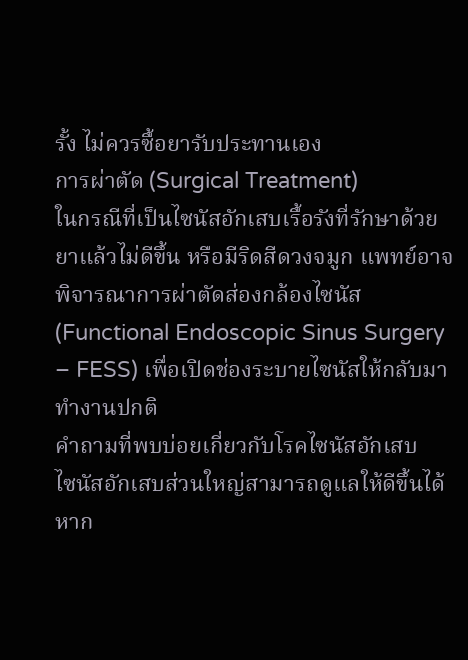รั้ง ไม่ควรซื้อยารับประทานเอง
การผ่าตัด (Surgical Treatment)
ในกรณีที่เป็นไซนัสอักเสบเรื้อรังที่รักษาด้วยยาแล้วไม่ดีขึ้น หรือมีริดสีดวงจมูก แพทย์อาจพิจารณาการผ่าตัดส่องกล้องไซนัส (Functional Endoscopic Sinus Surgery – FESS) เพื่อเปิดช่องระบายไซนัสให้กลับมาทำงานปกติ
คำถามที่พบบ่อยเกี่ยวกับโรคไซนัสอักเสบ
ไซนัสอักเสบส่วนใหญ่สามารถดูแลให้ดีขึ้นได้ หาก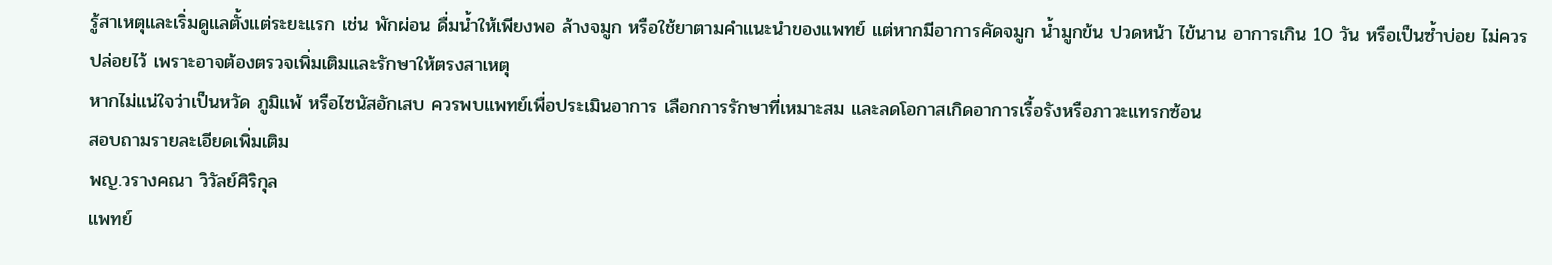รู้สาเหตุและเริ่มดูแลตั้งแต่ระยะแรก เช่น พักผ่อน ดื่มน้ำให้เพียงพอ ล้างจมูก หรือใช้ยาตามคำแนะนำของแพทย์ แต่หากมีอาการคัดจมูก น้ำมูกข้น ปวดหน้า ไข้นาน อาการเกิน 10 วัน หรือเป็นซ้ำบ่อย ไม่ควรปล่อยไว้ เพราะอาจต้องตรวจเพิ่มเติมและรักษาให้ตรงสาเหตุ
หากไม่แน่ใจว่าเป็นหวัด ภูมิแพ้ หรือไซนัสอักเสบ ควรพบแพทย์เพื่อประเมินอาการ เลือกการรักษาที่เหมาะสม และลดโอกาสเกิดอาการเรื้อรังหรือภาวะแทรกซ้อน
สอบถามรายละเอียดเพิ่มเติม
พญ.วรางคณา วิวัลย์ศิริกุล
แพทย์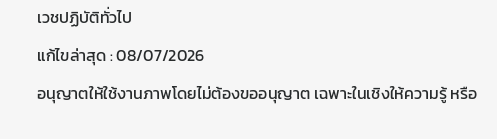เวชปฏิบัติทั่วไป
แก้ไขล่าสุด : 08/07/2026
อนุญาตให้ใช้งานภาพโดยไม่ต้องขออนุญาต เฉพาะในเชิงให้ความรู้ หรือ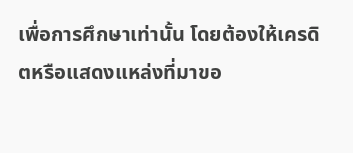เพื่อการศึกษาเท่านั้น โดยต้องให้เครดิตหรือแสดงแหล่งที่มาขอ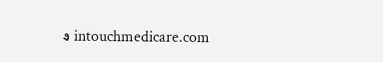ง intouchmedicare.com